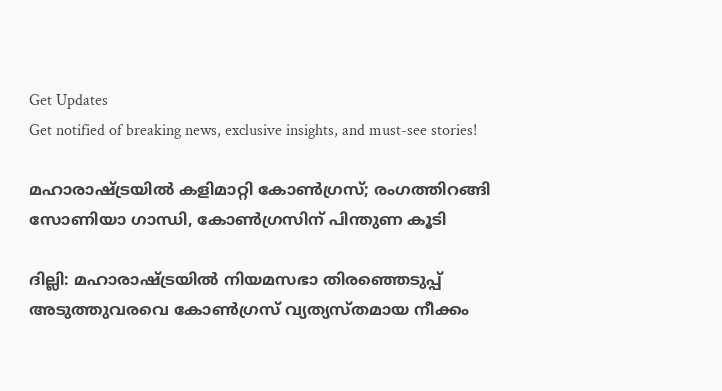Get Updates
Get notified of breaking news, exclusive insights, and must-see stories!

മഹാരാഷ്ട്രയില്‍ കളിമാറ്റി കോണ്‍ഗ്രസ്; രംഗത്തിറങ്ങി സോണിയാ ഗാന്ധി, കോണ്‍ഗ്രസിന് പിന്തുണ കൂടി

ദില്ലി: മഹാരാഷ്ട്രയില്‍ നിയമസഭാ തിരഞ്ഞെടുപ്പ് അടുത്തുവരവെ കോണ്‍ഗ്രസ് വ്യത്യസ്തമായ നീക്കം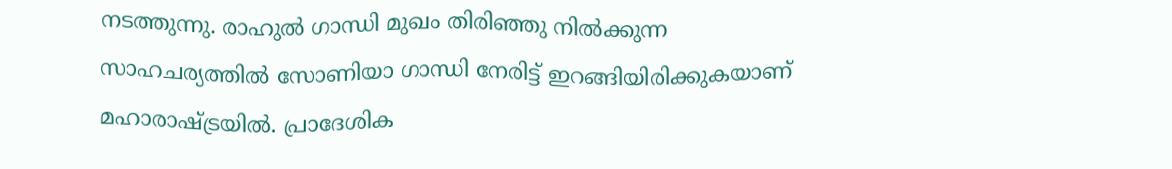നടത്തുന്നു. രാഹുല്‍ ഗാന്ധി മുഖം തിരിഞ്ഞു നില്‍ക്കുന്ന സാഹചര്യത്തില്‍ സോണിയാ ഗാന്ധി നേരിട്ട് ഇറങ്ങിയിരിക്കുകയാണ് മഹാരാഷ്ട്രയില്‍. പ്രാദേശിക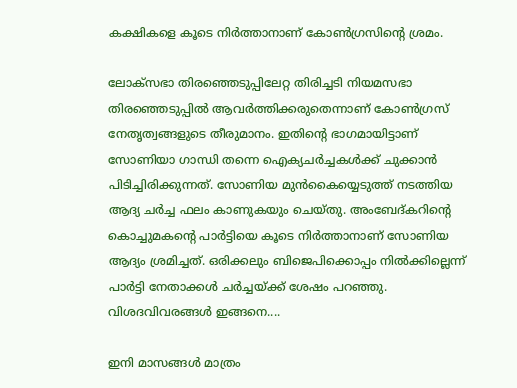കക്ഷികളെ കൂടെ നിര്‍ത്താനാണ് കോണ്‍ഗ്രസിന്റെ ശ്രമം.

ലോക്‌സഭാ തിരഞ്ഞെടുപ്പിലേറ്റ തിരിച്ചടി നിയമസഭാ തിരഞ്ഞെടുപ്പില്‍ ആവര്‍ത്തിക്കരുതെന്നാണ് കോണ്‍ഗ്രസ് നേതൃത്വങ്ങളുടെ തീരുമാനം. ഇതിന്റെ ഭാഗമായിട്ടാണ് സോണിയാ ഗാന്ധി തന്നെ ഐക്യചര്‍ച്ചകള്‍ക്ക് ചുക്കാന്‍ പിടിച്ചിരിക്കുന്നത്. സോണിയ മുന്‍കൈയ്യെടുത്ത് നടത്തിയ ആദ്യ ചര്‍ച്ച ഫലം കാണുകയും ചെയ്തു. അംബേദ്കറിന്റെ കൊച്ചുമകന്റെ പാര്‍ട്ടിയെ കൂടെ നിര്‍ത്താനാണ് സോണിയ ആദ്യം ശ്രമിച്ചത്. ഒരിക്കലും ബിജെപിക്കൊപ്പം നില്‍ക്കില്ലെന്ന് പാര്‍ട്ടി നേതാക്കള്‍ ചര്‍ച്ചയ്ക്ക് ശേഷം പറഞ്ഞു. വിശദവിവരങ്ങള്‍ ഇങ്ങനെ....

ഇനി മാസങ്ങള്‍ മാത്രം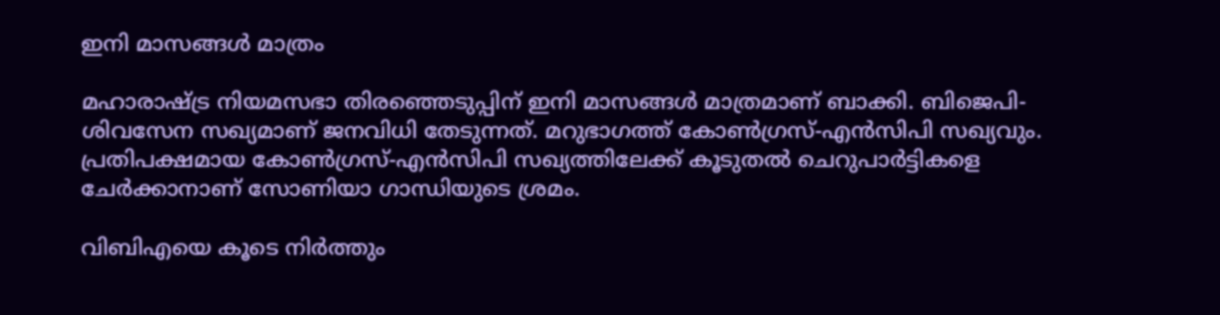ഇനി മാസങ്ങള്‍ മാത്രം

മഹാരാഷ്ട്ര നിയമസഭാ തിരഞ്ഞെടുപ്പിന് ഇനി മാസങ്ങള്‍ മാത്രമാണ് ബാക്കി. ബിജെപി-ശിവസേന സഖ്യമാണ് ജനവിധി തേടുന്നത്. മറുഭാഗത്ത് കോണ്‍ഗ്രസ്-എന്‍സിപി സഖ്യവും. പ്രതിപക്ഷമായ കോണ്‍ഗ്രസ്-എന്‍സിപി സഖ്യത്തിലേക്ക് കൂടുതല്‍ ചെറുപാര്‍ട്ടികളെ ചേര്‍ക്കാനാണ് സോണിയാ ഗാന്ധിയുടെ ശ്രമം.

വിബിഎയെ കൂടെ നിര്‍ത്തും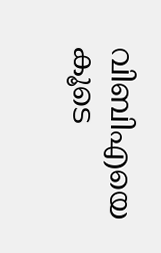വിബിഎയെ കൂടെ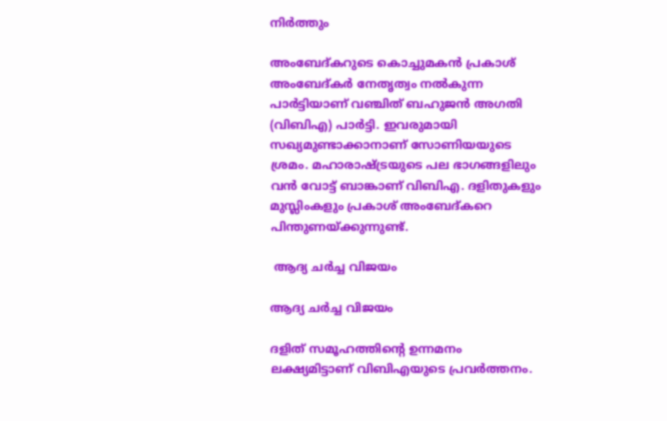നിര്‍ത്തും

അംബേദ്കറുടെ കൊച്ചുമകന്‍ പ്രകാശ് അംബേദ്കര്‍ നേതൃത്വം നല്‍കുന്ന പാര്‍ട്ടിയാണ് വഞ്ചിത് ബഹുജന്‍ അഗതി (വിബിഎ) പാര്‍ട്ടി. ഇവരുമായി സഖ്യമുണ്ടാക്കാനാണ് സോണിയയുടെ ശ്രമം. മഹാരാഷ്ട്രയുടെ പല ഭാഗങ്ങളിലും വന്‍ വോട്ട് ബാങ്കാണ് വിബിഎ. ദളിതുകളും മുസ്ലിംകളും പ്രകാശ് അംബേദ്കറെ പിന്തുണയ്ക്കുന്നുണ്ട്.

 ആദ്യ ചര്‍ച്ച വിജയം

ആദ്യ ചര്‍ച്ച വിജയം

ദളിത് സമൂഹത്തിന്റെ ഉന്നമനം ലക്ഷ്യമിട്ടാണ് വിബിഎയുടെ പ്രവര്‍ത്തനം.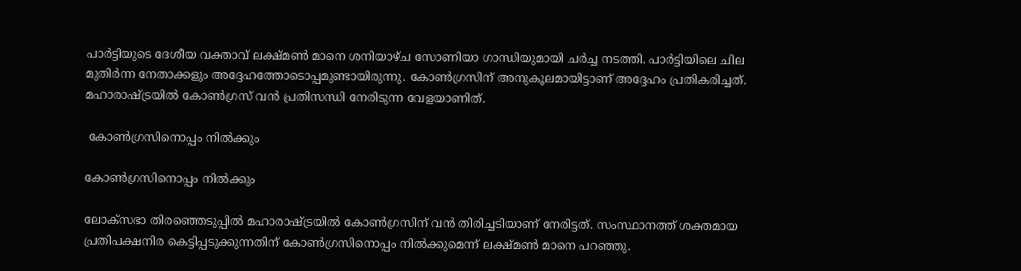പാര്‍ട്ടിയുടെ ദേശീയ വക്താവ് ലക്ഷ്മണ്‍ മാനെ ശനിയാഴ്ച സോണിയാ ഗാന്ധിയുമായി ചര്‍ച്ച നടത്തി. പാര്‍ട്ടിയിലെ ചില മുതിര്‍ന്ന നേതാക്കളും അദ്ദേഹത്തോടൊപ്പമുണ്ടായിരുന്നു. കോണ്‍ഗ്രസിന് അനുകൂലമായിട്ടാണ് അദ്ദേഹം പ്രതികരിച്ചത്. മഹാരാഷ്ട്രയില്‍ കോണ്‍ഗ്രസ് വന്‍ പ്രതിസന്ധി നേരിടുന്ന വേളയാണിത്.

 കോണ്‍ഗ്രസിനൊപ്പം നില്‍ക്കും

കോണ്‍ഗ്രസിനൊപ്പം നില്‍ക്കും

ലോക്‌സഭാ തിരഞ്ഞെടുപ്പില്‍ മഹാരാഷ്ട്രയില്‍ കോണ്‍ഗ്രസിന് വന്‍ തിരിച്ചടിയാണ് നേരിട്ടത്. സംസ്ഥാനത്ത് ശക്തമായ പ്രതിപക്ഷനിര കെട്ടിപ്പടുക്കുന്നതിന് കോണ്‍ഗ്രസിനൊപ്പം നില്‍ക്കുമെന്ന് ലക്ഷ്മണ്‍ മാനെ പറഞ്ഞു.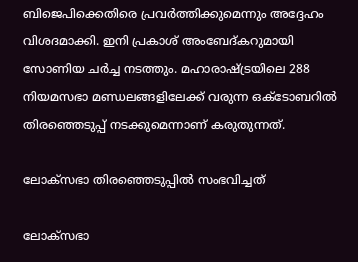ബിജെപിക്കെതിരെ പ്രവര്‍ത്തിക്കുമെന്നും അദ്ദേഹം വിശദമാക്കി. ഇനി പ്രകാശ് അംബേദ്കറുമായി സോണിയ ചര്‍ച്ച നടത്തും. മഹാരാഷ്ട്രയിലെ 288 നിയമസഭാ മണ്ഡലങ്ങളിലേക്ക് വരുന്ന ഒക്ടോബറില്‍ തിരഞ്ഞെടുപ്പ് നടക്കുമെന്നാണ് കരുതുന്നത്.

ലോക്‌സഭാ തിരഞ്ഞെടുപ്പില്‍ സംഭവിച്ചത്

ലോക്‌സഭാ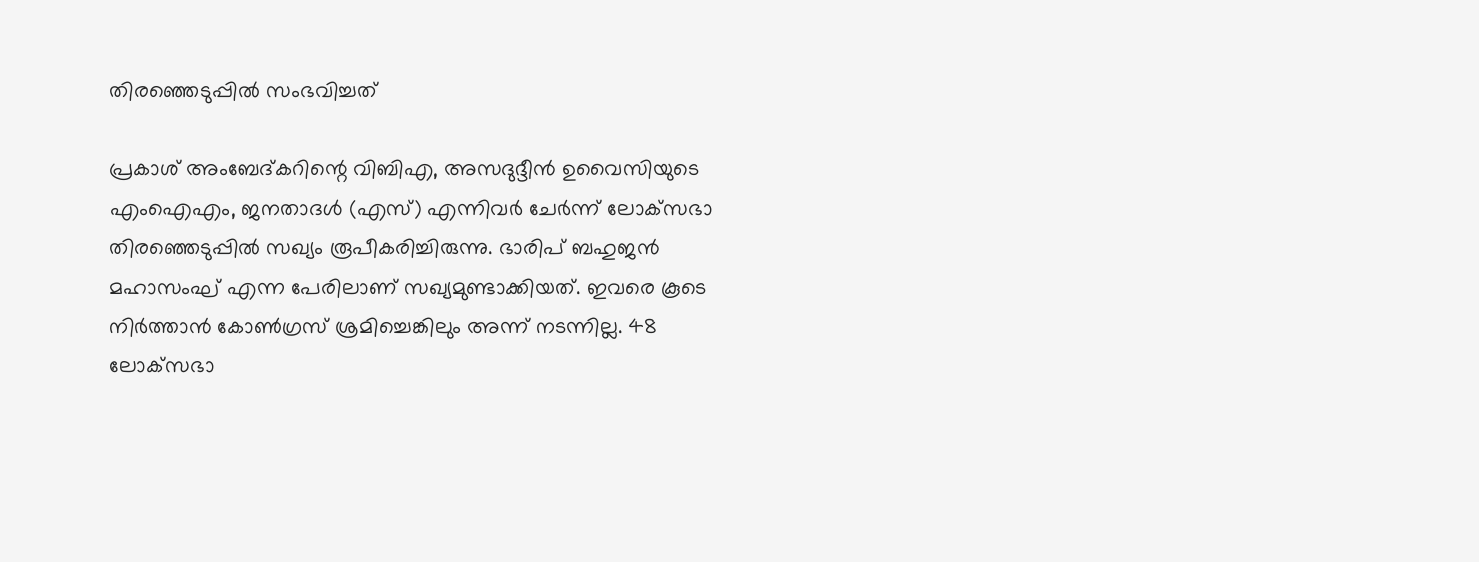തിരഞ്ഞെടുപ്പില്‍ സംഭവിച്ചത്

പ്രകാശ് അംബേദ്കറിന്റെ വിബിഎ, അസദുദ്ദീന്‍ ഉവൈസിയുടെ എംഐഎം, ജനതാദള്‍ (എസ്) എന്നിവര്‍ ചേര്‍ന്ന് ലോക്‌സഭാ തിരഞ്ഞെടുപ്പില്‍ സഖ്യം രൂപീകരിച്ചിരുന്നു. ഭാരിപ് ബഹുജന്‍ മഹാസംഘ് എന്ന പേരിലാണ് സഖ്യമുണ്ടാക്കിയത്. ഇവരെ കൂടെ നിര്‍ത്താന്‍ കോണ്‍ഗ്രസ് ശ്രമിച്ചെങ്കിലും അന്ന് നടന്നില്ല. 48 ലോക്‌സഭാ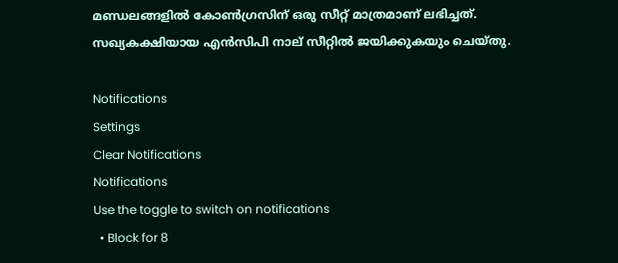മണ്ഡലങ്ങളില്‍ കോണ്‍ഗ്രസിന് ഒരു സീറ്റ് മാത്രമാണ് ലഭിച്ചത്. സഖ്യകക്ഷിയായ എന്‍സിപി നാല് സീറ്റില്‍ ജയിക്കുകയും ചെയ്തു.

Notifications
Settings
Clear Notifications
Notifications
Use the toggle to switch on notifications
  • Block for 8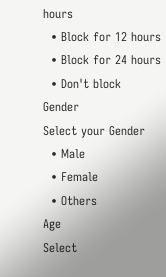hours
  • Block for 12 hours
  • Block for 24 hours
  • Don't block
Gender
Select your Gender
  • Male
  • Female
  • Others
Age
Select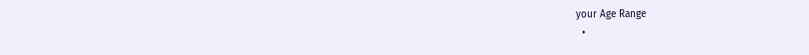your Age Range
  •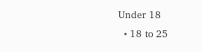Under 18
  • 18 to 25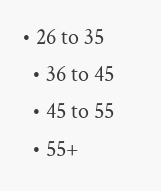• 26 to 35
  • 36 to 45
  • 45 to 55
  • 55+